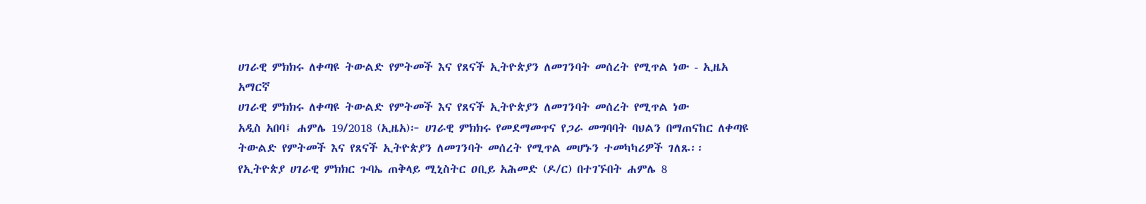ሀገራዊ ምክክሩ ለቀጣዩ ትውልድ የምትመች እና የጸናች ኢትዮጵያን ለመገንባት መሰረት የሚጥል ነው - ኢዜአ አማርኛ
ሀገራዊ ምክክሩ ለቀጣዩ ትውልድ የምትመች እና የጸናች ኢትዮጵያን ለመገንባት መሰረት የሚጥል ነው
አዲስ አበባ፤ ሐምሌ 19/2018 (ኢዜአ)፦ ሀገራዊ ምክክሩ የመደማመጥና የጋራ መግባባት ባህልን በማጠናከር ለቀጣዩ ትውልድ የምትመች እና የጸናች ኢትዮጵያን ለመገንባት መሰረት የሚጥል መሆኑን ተመካካሪዎች ገለጹ፡፡
የኢትዮጵያ ሀገራዊ ምክክር ጉባኤ ጠቅላይ ሚኒስትር ዐቢይ አሕመድ (ዶ/ር) በተገኙበት ሐምሌ 8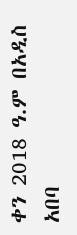ቀን 2018 ዓ.ም በአዲስ አበባ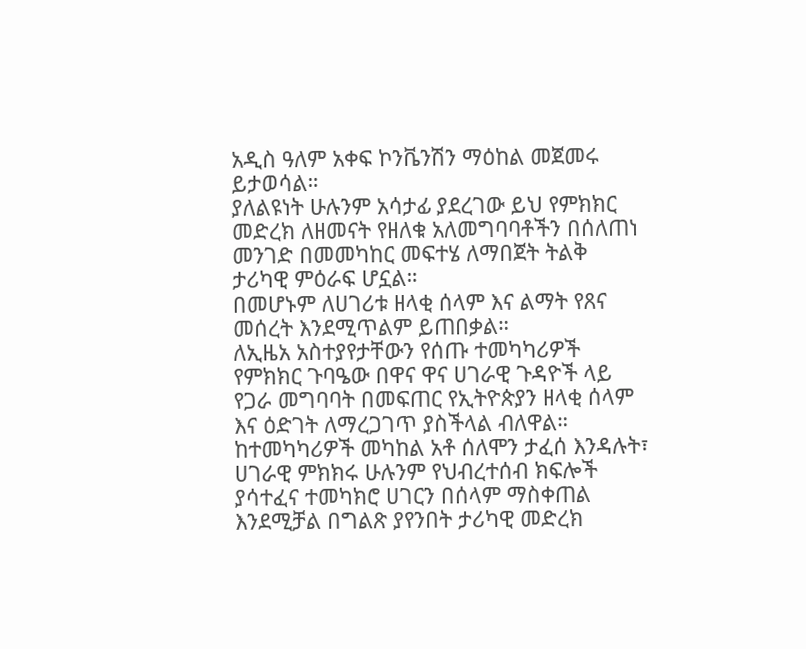አዲስ ዓለም አቀፍ ኮንቬንሽን ማዕከል መጀመሩ ይታወሳል።
ያለልዩነት ሁሉንም አሳታፊ ያደረገው ይህ የምክክር መድረክ ለዘመናት የዘለቁ አለመግባባቶችን በሰለጠነ መንገድ በመመካከር መፍተሄ ለማበጀት ትልቅ ታሪካዊ ምዕራፍ ሆኗል።
በመሆኑም ለሀገሪቱ ዘላቂ ሰላም እና ልማት የጸና መሰረት እንደሚጥልም ይጠበቃል።
ለኢዜአ አስተያየታቸውን የሰጡ ተመካካሪዎች የምክክር ጉባዔው በዋና ዋና ሀገራዊ ጉዳዮች ላይ የጋራ መግባባት በመፍጠር የኢትዮጵያን ዘላቂ ሰላም እና ዕድገት ለማረጋገጥ ያስችላል ብለዋል።
ከተመካካሪዎች መካከል አቶ ሰለሞን ታፈሰ እንዳሉት፣ ሀገራዊ ምክክሩ ሁሉንም የህብረተሰብ ክፍሎች ያሳተፈና ተመካክሮ ሀገርን በሰላም ማስቀጠል እንደሚቻል በግልጽ ያየንበት ታሪካዊ መድረክ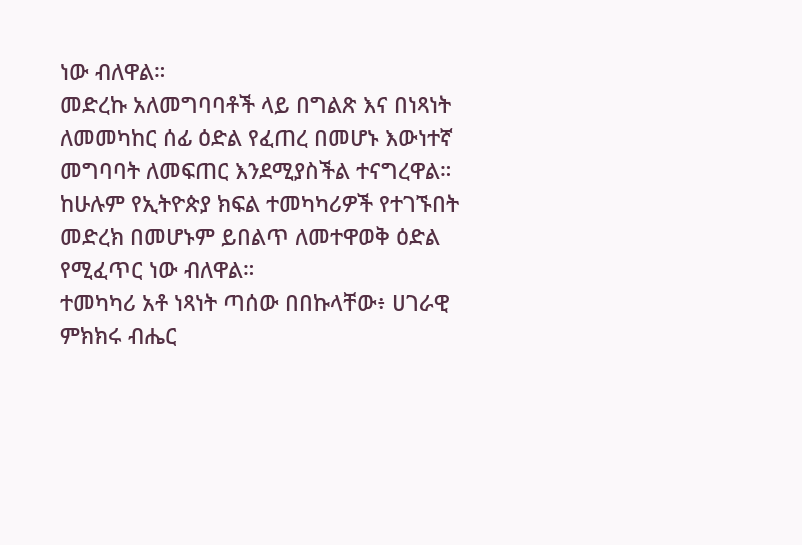ነው ብለዋል።
መድረኩ አለመግባባቶች ላይ በግልጽ እና በነጻነት ለመመካከር ሰፊ ዕድል የፈጠረ በመሆኑ እውነተኛ መግባባት ለመፍጠር እንደሚያስችል ተናግረዋል።
ከሁሉም የኢትዮጵያ ክፍል ተመካካሪዎች የተገኙበት መድረክ በመሆኑም ይበልጥ ለመተዋወቅ ዕድል የሚፈጥር ነው ብለዋል።
ተመካካሪ አቶ ነጻነት ጣሰው በበኩላቸው፥ ሀገራዊ ምክክሩ ብሔር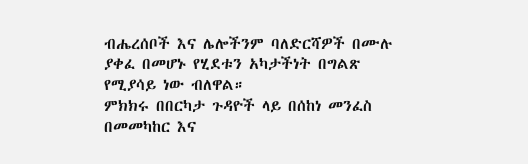ብሔረሰቦች እና ሌሎችንም ባለድርሻዎች በሙሉ ያቀፈ በመሆኑ የሂደቱን አካታችነት በግልጽ የሚያሳይ ነው ብለዋል።
ምክክሩ በበርካታ ጉዳዮች ላይ በሰከነ መንፈስ በመመካከር እና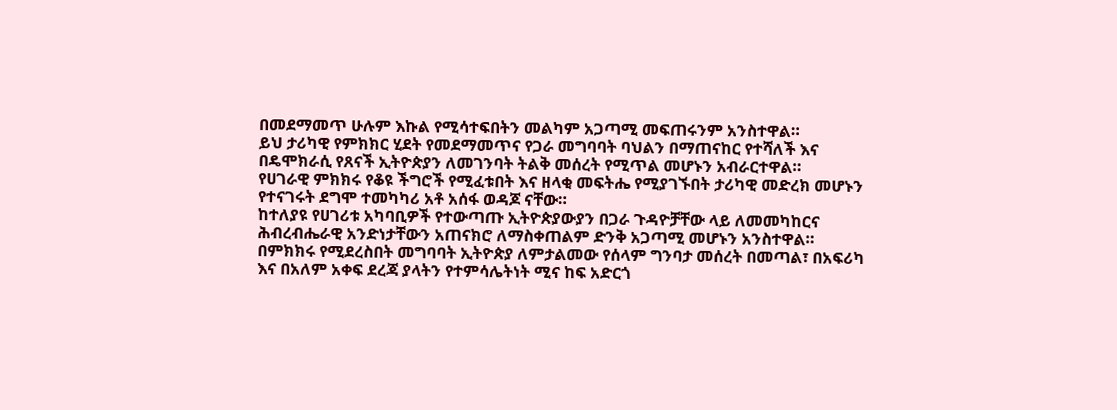በመደማመጥ ሁሉም እኩል የሚሳተፍበትን መልካም አጋጣሚ መፍጠሩንም አንስተዋል።
ይህ ታሪካዊ የምክክር ሂደት የመደማመጥና የጋራ መግባባት ባህልን በማጠናከር የተሻለች እና በዴሞክራሲ የጸናች ኢትዮጵያን ለመገንባት ትልቅ መሰረት የሚጥል መሆኑን አብራርተዋል።
የሀገራዊ ምክክሩ የቆዩ ችግሮች የሚፈቱበት እና ዘላቂ መፍትሔ የሚያገኙበት ታሪካዊ መድረክ መሆኑን የተናገሩት ደግሞ ተመካካሪ አቶ አሰፋ ወዳጆ ናቸው።
ከተለያዩ የሀገሪቱ አካባቢዎች የተውጣጡ ኢትዮጵያውያን በጋራ ጉዳዮቻቸው ላይ ለመመካከርና ሕብረብሔራዊ አንድነታቸውን አጠናክሮ ለማስቀጠልም ድንቅ አጋጣሚ መሆኑን አንስተዋል።
በምክክሩ የሚደረስበት መግባባት ኢትዮጵያ ለምታልመው የሰላም ግንባታ መሰረት በመጣል፣ በአፍሪካ እና በአለም አቀፍ ደረጃ ያላትን የተምሳሌትነት ሚና ከፍ አድርጎ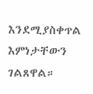እንደሚያስቀጥል እምነታቸውን ገልጸዋል።